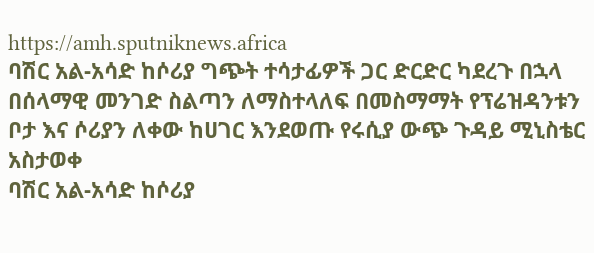https://amh.sputniknews.africa
ባሽር አል-አሳድ ከሶሪያ ግጭት ተሳታፊዎች ጋር ድርድር ካደረጉ በኋላ በሰላማዊ መንገድ ስልጣን ለማስተላለፍ በመስማማት የፕሬዝዳንቱን ቦታ እና ሶሪያን ለቀው ከሀገር እንደወጡ የሩሲያ ውጭ ጉዳይ ሚኒስቴር አስታወቀ
ባሽር አል-አሳድ ከሶሪያ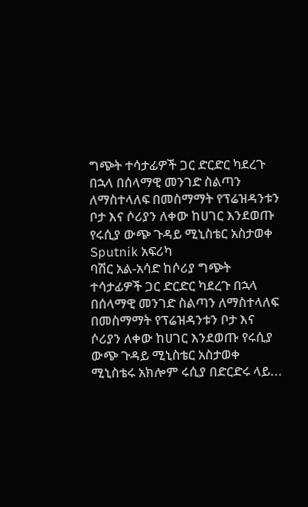ግጭት ተሳታፊዎች ጋር ድርድር ካደረጉ በኋላ በሰላማዊ መንገድ ስልጣን ለማስተላለፍ በመስማማት የፕሬዝዳንቱን ቦታ እና ሶሪያን ለቀው ከሀገር እንደወጡ የሩሲያ ውጭ ጉዳይ ሚኒስቴር አስታወቀ
Sputnik አፍሪካ
ባሽር አል-አሳድ ከሶሪያ ግጭት ተሳታፊዎች ጋር ድርድር ካደረጉ በኋላ በሰላማዊ መንገድ ስልጣን ለማስተላለፍ በመስማማት የፕሬዝዳንቱን ቦታ እና ሶሪያን ለቀው ከሀገር እንደወጡ የሩሲያ ውጭ ጉዳይ ሚኒስቴር አስታወቀ ሚኒስቴሩ አክሎም ሩሲያ በድርድሩ ላይ...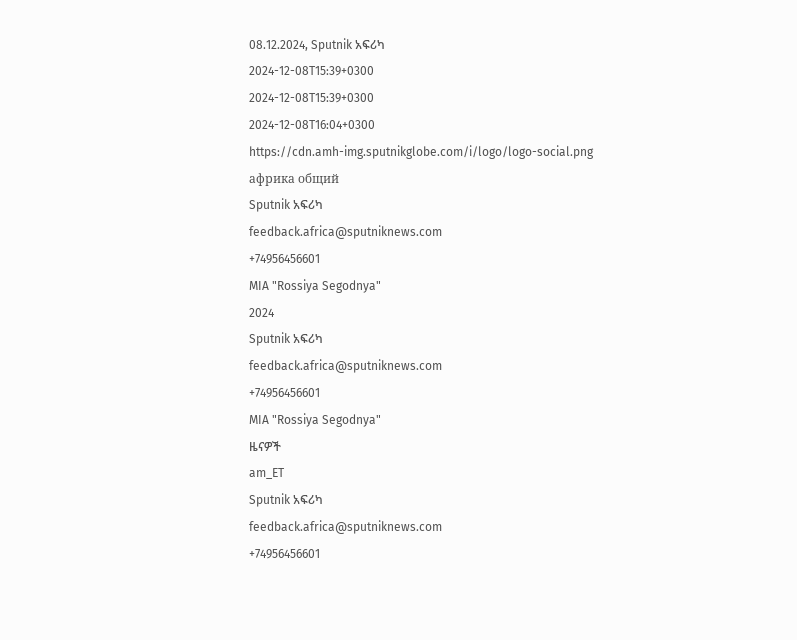08.12.2024, Sputnik አፍሪካ
2024-12-08T15:39+0300
2024-12-08T15:39+0300
2024-12-08T16:04+0300
https://cdn.amh-img.sputnikglobe.com/i/logo/logo-social.png
африка общий
Sputnik አፍሪካ
feedback.africa@sputniknews.com
+74956456601
MIA "Rossiya Segodnya"
2024
Sputnik አፍሪካ
feedback.africa@sputniknews.com
+74956456601
MIA "Rossiya Segodnya"
ዜናዎች
am_ET
Sputnik አፍሪካ
feedback.africa@sputniknews.com
+74956456601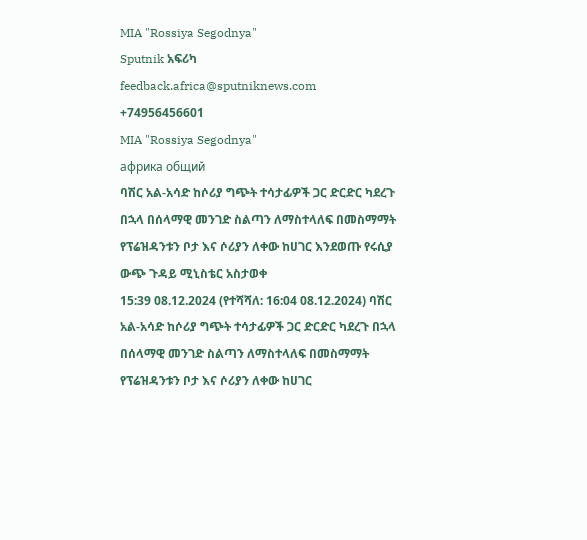MIA "Rossiya Segodnya"
Sputnik አፍሪካ
feedback.africa@sputniknews.com
+74956456601
MIA "Rossiya Segodnya"
африка общий
ባሽር አል-አሳድ ከሶሪያ ግጭት ተሳታፊዎች ጋር ድርድር ካደረጉ በኋላ በሰላማዊ መንገድ ስልጣን ለማስተላለፍ በመስማማት የፕሬዝዳንቱን ቦታ እና ሶሪያን ለቀው ከሀገር እንደወጡ የሩሲያ ውጭ ጉዳይ ሚኒስቴር አስታወቀ
15:39 08.12.2024 (የተሻሻለ: 16:04 08.12.2024) ባሽር አል-አሳድ ከሶሪያ ግጭት ተሳታፊዎች ጋር ድርድር ካደረጉ በኋላ በሰላማዊ መንገድ ስልጣን ለማስተላለፍ በመስማማት የፕሬዝዳንቱን ቦታ እና ሶሪያን ለቀው ከሀገር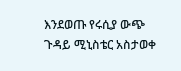እንደወጡ የሩሲያ ውጭ ጉዳይ ሚኒስቴር አስታወቀ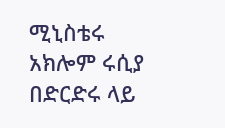ሚኒስቴሩ አክሎም ሩሲያ በድርድሩ ላይ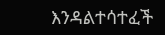እንዳልተሳተፈች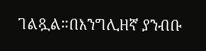ገልጿል።በእንግሊዘኛ ያንብቡ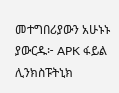መተግበሪያውን አሁኑኑ ያውርዱ፦ APK ፋይል ሊንክስፑትኒክ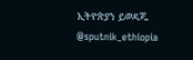ኢትዮጵያን ይወዳጁ @sputnik_ethiopia